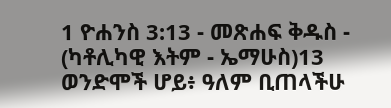1 ዮሐንስ 3:13 - መጽሐፍ ቅዱስ - (ካቶሊካዊ እትም - ኤማሁስ)13 ወንድሞች ሆይ፥ ዓለም ቢጠላችሁ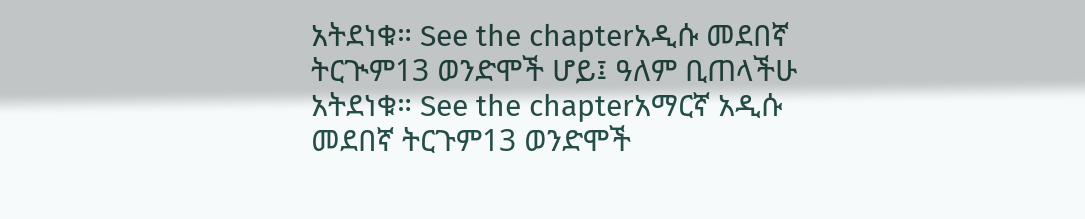አትደነቁ። See the chapterአዲሱ መደበኛ ትርጒም13 ወንድሞች ሆይ፤ ዓለም ቢጠላችሁ አትደነቁ። See the chapterአማርኛ አዲሱ መደበኛ ትርጉም13 ወንድሞች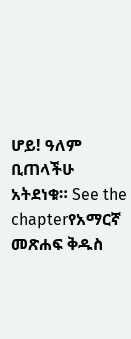ሆይ! ዓለም ቢጠላችሁ አትደነቁ። See the chapterየአማርኛ መጽሐፍ ቅዱስ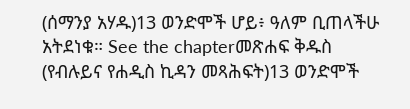(ሰማንያ አሃዱ)13 ወንድሞች ሆይ፥ ዓለም ቢጠላችሁ አትደነቁ። See the chapterመጽሐፍ ቅዱስ (የብሉይና የሐዲስ ኪዳን መጻሕፍት)13 ወንድሞች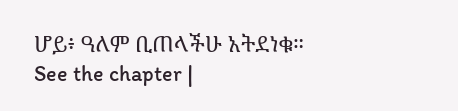ሆይ፥ ዓለም ቢጠላችሁ አትደነቁ። See the chapter |